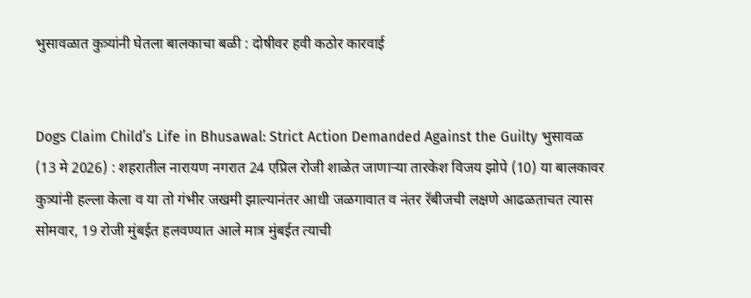भुसावळात कुत्र्यांनी घेतला बालकाचा बळी : दोषीवर हवी कठोर कारवाई


Dogs Claim Child’s Life in Bhusawal: Strict Action Demanded Against the Guilty भुसावळ (13 मे 2026) : शहरातील नारायण नगरात 24 एप्रिल रोजी शाळेत जाणार्‍या तारकेश विजय झोपे (10) या बालकावर कुत्र्यांनी हल्ला केला व या तो गंभीर जखमी झाल्यानंतर आधी जळगावात व नंतर रॅबीजची लक्षणे आढळताचत त्यास सोमवार, 19 रोजी मुंबईत हलवण्यात आले मात्र मुंबईत त्याची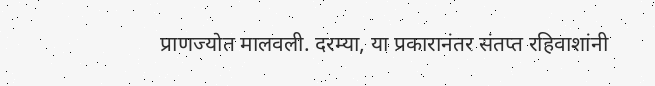प्राणज्योत मालवली. दरम्या, या प्रकारानंतर संतप्त रहिवाशांनी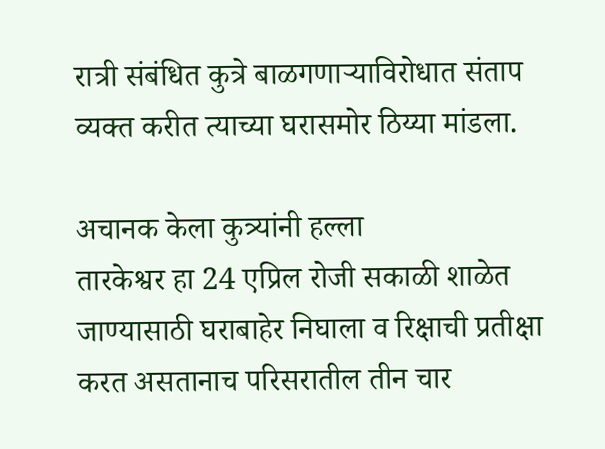रात्री संबंधित कुत्रे बाळगणार्‍याविरोधात संताप व्यक्त करीत त्याच्या घरासमोर ठिय्या मांडला.

अचानक केला कुत्र्यांनी हल्ला
तारकेश्वर हा 24 एप्रिल रोजी सकाळी शाळेत जाण्यासाठी घराबाहेर निघाला व रिक्षाची प्रतीक्षा करत असतानाच परिसरातील तीन चार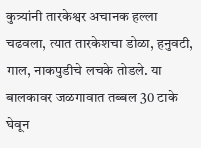कुत्र्यांनी तारकेश्वर अचानक हल्ला चढवला, त्यात तारकेशचा डोळा, हनुवटी, गाल, नाकपुडीचे लचके तोडले. या बालकावर जळगावात तब्बल 30 टाके घेवून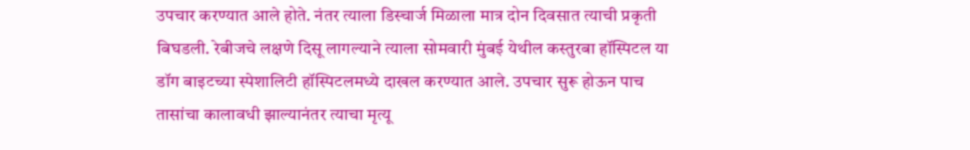उपचार करण्यात आले होते. नंतर त्याला डिस्चार्ज मिळाला मात्र दोन दिवसात त्याची प्रकृती बिघडली. रेबीजचे लक्षणे दिसू लागल्याने त्याला सोमवारी मुंबई येथील कस्तुरबा हॉस्पिटल या डॉग बाइटच्या स्पेशालिटी हॉस्पिटलमध्ये दाखल करण्यात आले. उपचार सुरू होऊन पाच तासांचा कालावधी झाल्यानंतर त्याचा मृत्यू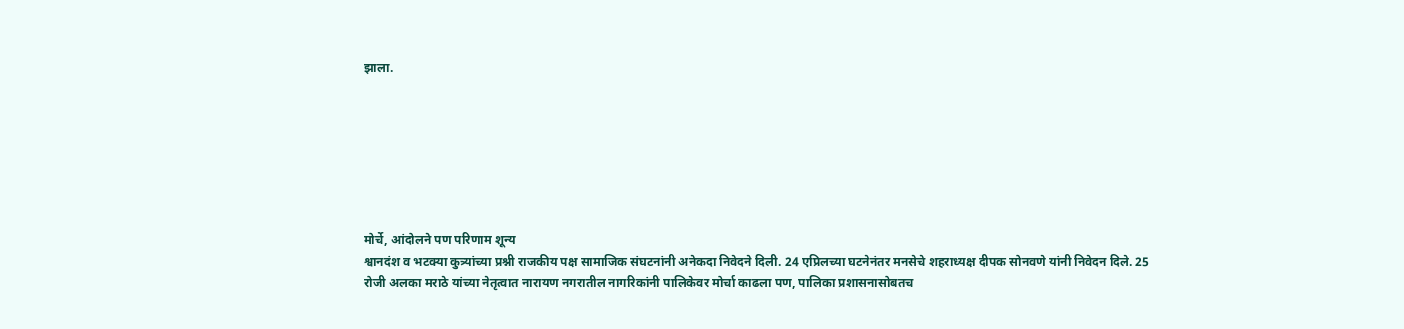झाला.







मोर्चे, आंदोलने पण परिणाम शून्य
श्वानदंश व भटक्या कुत्र्यांच्या प्रश्नी राजकीय पक्ष सामाजिक संघटनांनी अनेकदा निवेदने दिली. 24 एप्रिलच्या घटनेनंतर मनसेचे शहराध्यक्ष दीपक सोनवणे यांनी निवेदन दिले. 25 रोजी अलका मराठे यांच्या नेतृत्वात नारायण नगरातील नागरिकांनी पालिकेवर मोर्चा काढला पण, पालिका प्रशासनासोबतच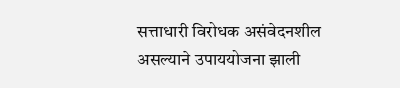सत्ताधारी विरोधक असंवेदनशील असल्याने उपाययोजना झाली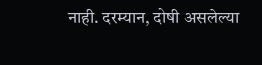नाही. दरम्यान, दोषी असलेल्या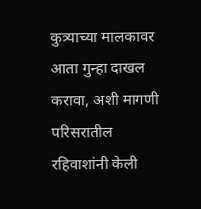कुत्र्याच्या मालकावर आता गुन्हा दाखल करावा, अशी मागणी परिसरातील रहिवाशांनी केली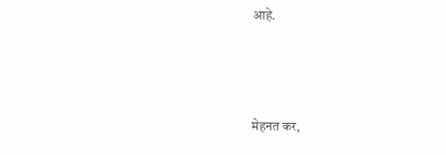आहे.



मेहनत कर,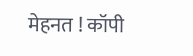मेहनत ! कॉपी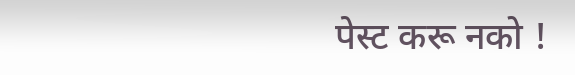पेस्ट करू नको !